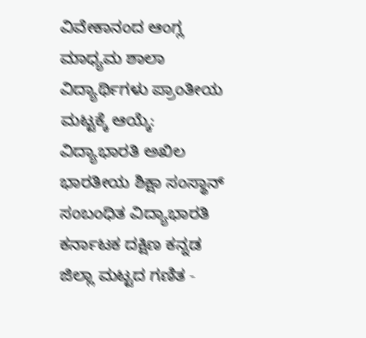ವಿವೇಕಾನಂದ ಆಂಗ್ಲ ಮಾಧ್ಯಮ ಶಾಲಾ ವಿದ್ಯಾರ್ಥಿಗಳು ಪ್ರಾಂತೀಯ ಮಟ್ಟಕ್ಕೆ ಆಯ್ಕೆ:
ವಿದ್ಯಾಭಾರತಿ ಅಖಿಲ ಭಾರತೀಯ ಶಿಕ್ಷಾ ಸಂಸ್ಥಾನ್ ಸಂಬಂಧಿತ ವಿದ್ಯಾಭಾರತಿ ಕರ್ನಾಟಕ ದಕ್ಷಿಣ ಕನ್ನಡ ಜಿಲ್ಲಾ ಮಟ್ಟದ ಗಣಿತ -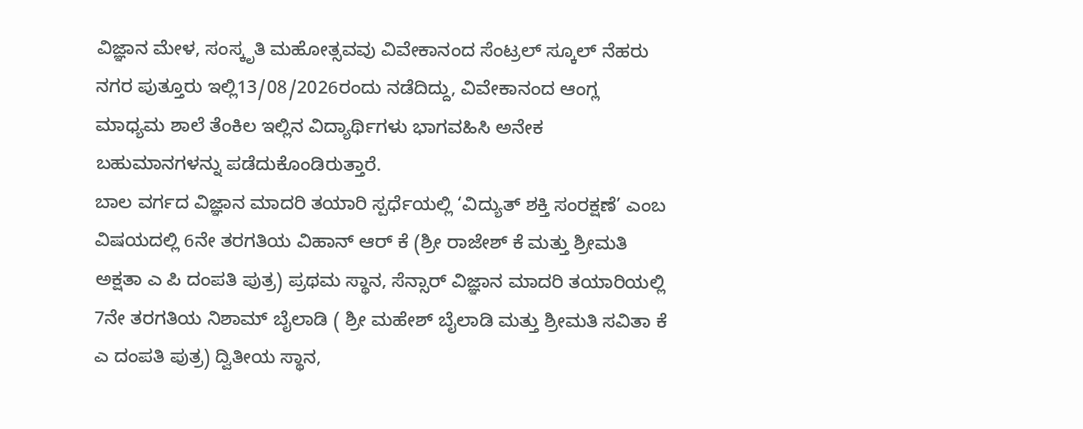ವಿಜ್ಞಾನ ಮೇಳ, ಸಂಸ್ಕೃತಿ ಮಹೋತ್ಸವವು ವಿವೇಕಾನಂದ ಸೆಂಟ್ರಲ್ ಸ್ಕೂಲ್ ನೆಹರು ನಗರ ಪುತ್ತೂರು ಇಲ್ಲಿ13/08/2026ರಂದು ನಡೆದಿದ್ದು, ವಿವೇಕಾನಂದ ಆಂಗ್ಲ ಮಾಧ್ಯಮ ಶಾಲೆ ತೆಂಕಿಲ ಇಲ್ಲಿನ ವಿದ್ಯಾರ್ಥಿಗಳು ಭಾಗವಹಿಸಿ ಅನೇಕ ಬಹುಮಾನಗಳನ್ನು ಪಡೆದುಕೊಂಡಿರುತ್ತಾರೆ.
ಬಾಲ ವರ್ಗದ ವಿಜ್ಞಾನ ಮಾದರಿ ತಯಾರಿ ಸ್ಪರ್ಧೆಯಲ್ಲಿ ‘ವಿದ್ಯುತ್ ಶಕ್ತಿ ಸಂರಕ್ಷಣೆ’ ಎಂಬ ವಿಷಯದಲ್ಲಿ 6ನೇ ತರಗತಿಯ ವಿಹಾನ್ ಆರ್ ಕೆ (ಶ್ರೀ ರಾಜೇಶ್ ಕೆ ಮತ್ತು ಶ್ರೀಮತಿ ಅಕ್ಷತಾ ಎ ಪಿ ದಂಪತಿ ಪುತ್ರ) ಪ್ರಥಮ ಸ್ಥಾನ, ಸೆನ್ಸಾರ್ ವಿಜ್ಞಾನ ಮಾದರಿ ತಯಾರಿಯಲ್ಲಿ 7ನೇ ತರಗತಿಯ ನಿಶಾಮ್ ಬೈಲಾಡಿ ( ಶ್ರೀ ಮಹೇಶ್ ಬೈಲಾಡಿ ಮತ್ತು ಶ್ರೀಮತಿ ಸವಿತಾ ಕೆ ಎ ದಂಪತಿ ಪುತ್ರ) ದ್ವಿತೀಯ ಸ್ಥಾನ,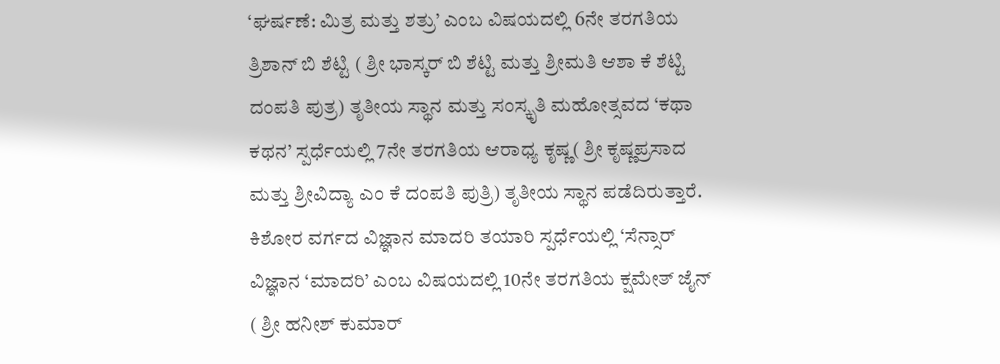‘ಘರ್ಷಣೆ: ಮಿತ್ರ ಮತ್ತು ಶತ್ರು’ ಎಂಬ ವಿಷಯದಲ್ಲಿ 6ನೇ ತರಗತಿಯ ತ್ರಿಶಾನ್ ಬಿ ಶೆಟ್ಟಿ ( ಶ್ರೀ ಭಾಸ್ಕರ್ ಬಿ ಶೆಟ್ಟಿ ಮತ್ತು ಶ್ರೀಮತಿ ಆಶಾ ಕೆ ಶೆಟ್ಟಿ ದಂಪತಿ ಪುತ್ರ) ತೃತೀಯ ಸ್ಥಾನ ಮತ್ತು ಸಂಸ್ಕೃತಿ ಮಹೋತ್ಸವದ ‘ಕಥಾ ಕಥನ’ ಸ್ಪರ್ಧೆಯಲ್ಲಿ 7ನೇ ತರಗತಿಯ ಆರಾಧ್ಯ ಕೃಷ್ಣ( ಶ್ರೀ ಕೃಷ್ಣಪ್ರಸಾದ ಮತ್ತು ಶ್ರೀವಿದ್ಯಾ ಎಂ ಕೆ ದಂಪತಿ ಪುತ್ರಿ) ತೃತೀಯ ಸ್ಥಾನ ಪಡೆದಿರುತ್ತಾರೆ.
ಕಿಶೋರ ವರ್ಗದ ವಿಜ್ಞಾನ ಮಾದರಿ ತಯಾರಿ ಸ್ಪರ್ಧೆಯಲ್ಲಿ ‘ಸೆನ್ಸಾರ್ ವಿಜ್ಞಾನ ‘ಮಾದರಿ’ ಎಂಬ ವಿಷಯದಲ್ಲಿ 10ನೇ ತರಗತಿಯ ಕ್ಷಮೇತ್ ಜೈನ್ ( ಶ್ರೀ ಹನೀಶ್ ಕುಮಾರ್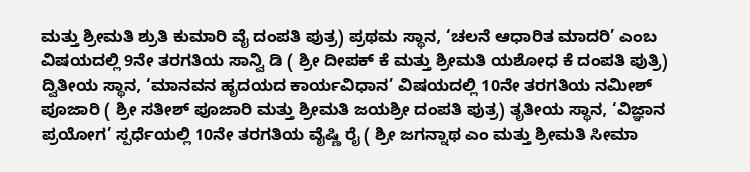ಮತ್ತು ಶ್ರೀಮತಿ ಶ್ರುತಿ ಕುಮಾರಿ ವೈ ದಂಪತಿ ಪುತ್ರ) ಪ್ರಥಮ ಸ್ಥಾನ, ‘ಚಲನೆ ಆಧಾರಿತ ಮಾದರಿ’ ಎಂಬ ವಿಷಯದಲ್ಲಿ 9ನೇ ತರಗತಿಯ ಸಾನ್ವಿ ಡಿ ( ಶ್ರೀ ದೀಪಕ್ ಕೆ ಮತ್ತು ಶ್ರೀಮತಿ ಯಶೋಧ ಕೆ ದಂಪತಿ ಪುತ್ರಿ) ದ್ವಿತೀಯ ಸ್ಥಾನ, ‘ಮಾನವನ ಹೃದಯದ ಕಾರ್ಯವಿಧಾನ’ ವಿಷಯದಲ್ಲಿ 10ನೇ ತರಗತಿಯ ನಮೀಶ್ ಪೂಜಾರಿ ( ಶ್ರೀ ಸತೀಶ್ ಪೂಜಾರಿ ಮತ್ತು ಶ್ರೀಮತಿ ಜಯಶ್ರೀ ದಂಪತಿ ಪುತ್ರ) ತೃತೀಯ ಸ್ಥಾನ, ‘ವಿಜ್ಞಾನ ಪ್ರಯೋಗ’ ಸ್ಪರ್ಧೆಯಲ್ಲಿ 10ನೇ ತರಗತಿಯ ವೈಷ್ಣಿ ರೈ ( ಶ್ರೀ ಜಗನ್ನಾಥ ಎಂ ಮತ್ತು ಶ್ರೀಮತಿ ಸೀಮಾ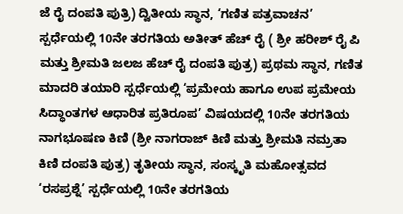ಜೆ ರೈ ದಂಪತಿ ಪುತ್ರಿ) ದ್ವಿತೀಯ ಸ್ಥಾನ, ‘ಗಣಿತ ಪತ್ರವಾಚನ’ ಸ್ಪರ್ಧೆಯಲ್ಲಿ 10ನೇ ತರಗತಿಯ ಅತೀತ್ ಹೆಚ್ ರೈ ( ಶ್ರೀ ಹರೀಶ್ ರೈ ಪಿ ಮತ್ತು ಶ್ರೀಮತಿ ಜಲಜ ಹೆಚ್ ರೈ ದಂಪತಿ ಪುತ್ರ) ಪ್ರಥಮ ಸ್ಥಾನ, ಗಣಿತ ಮಾದರಿ ತಯಾರಿ ಸ್ಪರ್ಧೆಯಲ್ಲಿ ‘ಪ್ರಮೇಯ ಹಾಗೂ ಉಪ ಪ್ರಮೇಯ ಸಿದ್ಧಾಂತಗಳ ಆಧಾರಿತ ಪ್ರತಿರೂಪ’ ವಿಷಯದಲ್ಲಿ 10ನೇ ತರಗತಿಯ ನಾಗಭೂಷಣ ಕಿಣಿ (ಶ್ರೀ ನಾಗರಾಜ್ ಕಿಣಿ ಮತ್ತು ಶ್ರೀಮತಿ ನಮ್ರತಾ ಕಿಣಿ ದಂಪತಿ ಪುತ್ರ) ತೃತೀಯ ಸ್ಥಾನ, ಸಂಸ್ಕೃತಿ ಮಹೋತ್ಸವದ ‘ರಸಪ್ರಶ್ನೆ’ ಸ್ಪರ್ಧೆಯಲ್ಲಿ 10ನೇ ತರಗತಿಯ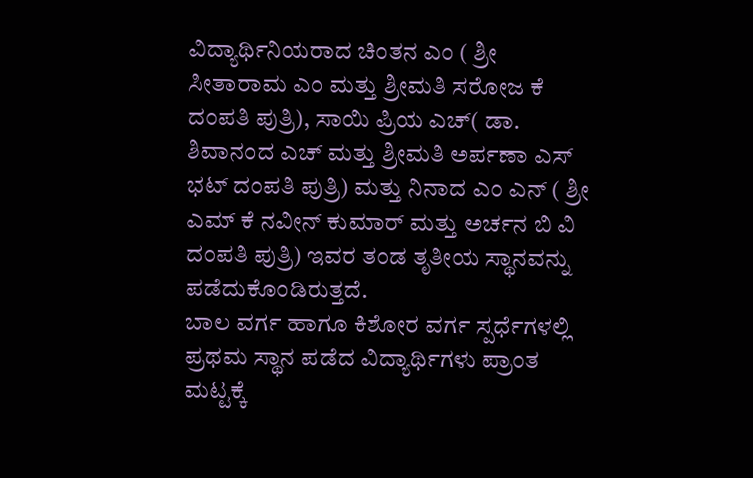ವಿದ್ಯಾರ್ಥಿನಿಯರಾದ ಚಿಂತನ ಎಂ ( ಶ್ರೀ ಸೀತಾರಾಮ ಎಂ ಮತ್ತು ಶ್ರೀಮತಿ ಸರೋಜ ಕೆ ದಂಪತಿ ಪುತ್ರಿ), ಸಾಯಿ ಪ್ರಿಯ ಎಚ್( ಡಾ. ಶಿವಾನಂದ ಎಚ್ ಮತ್ತು ಶ್ರೀಮತಿ ಅರ್ಪಣಾ ಎಸ್ ಭಟ್ ದಂಪತಿ ಪುತ್ರಿ) ಮತ್ತು ನಿನಾದ ಎಂ ಎನ್ ( ಶ್ರೀ ಎಮ್ ಕೆ ನವೀನ್ ಕುಮಾರ್ ಮತ್ತು ಅರ್ಚನ ಬಿ ವಿ ದಂಪತಿ ಪುತ್ರಿ) ಇವರ ತಂಡ ತೃತೀಯ ಸ್ಥಾನವನ್ನು ಪಡೆದುಕೊಂಡಿರುತ್ತದೆ.
ಬಾಲ ವರ್ಗ ಹಾಗೂ ಕಿಶೋರ ವರ್ಗ ಸ್ಪರ್ಧೆಗಳಲ್ಲಿ ಪ್ರಥಮ ಸ್ಥಾನ ಪಡೆದ ವಿದ್ಯಾರ್ಥಿಗಳು ಪ್ರಾಂತ ಮಟ್ಟಕ್ಕೆ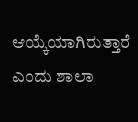ಆಯ್ಕೆಯಾಗಿರುತ್ತಾರೆ ಎಂದು ಶಾಲಾ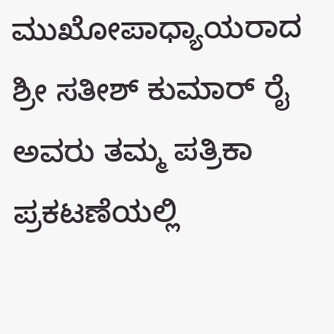ಮುಖೋಪಾಧ್ಯಾಯರಾದ ಶ್ರೀ ಸತೀಶ್ ಕುಮಾರ್ ರೈ ಅವರು ತಮ್ಮ ಪತ್ರಿಕಾ ಪ್ರಕಟಣೆಯಲ್ಲಿ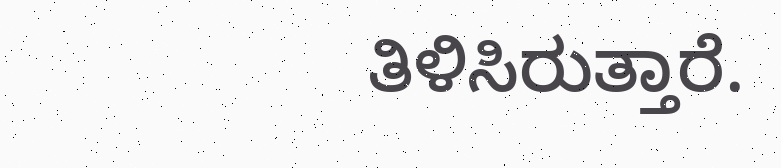ತಿಳಿಸಿರುತ್ತಾರೆ.